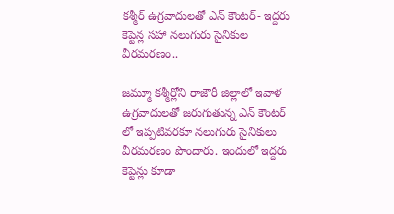కశ్మీర్ ఉగ్రవాదులతో ఎన్ కౌంటర్- ఇద్దరు కెప్టెన్ల సహా నలుగురు సైనికుల వీరమరణం..

జమ్మూ కశ్మీర్లోని రాజౌరీ జిల్లాలో ఇవాళ ఉగ్రవాదులతో జరుగుతున్న ఎన్ కౌంటర్ లో ఇప్పటివరకూ నలుగురు సైనికులు వీరమరణం పొందారు. ఇందులో ఇద్దరు కెప్టెన్లు కూడా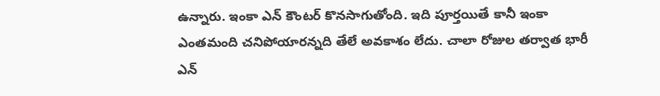ఉన్నారు. ఇంకా ఎన్ కౌంటర్ కొనసాగుతోంది. ఇది పూర్తయితే కానీ ఇంకా ఎంతమంది చనిపోయారన్నది తేలే అవకాశం లేదు. చాలా రోజుల తర్వాత భారీ ఎన్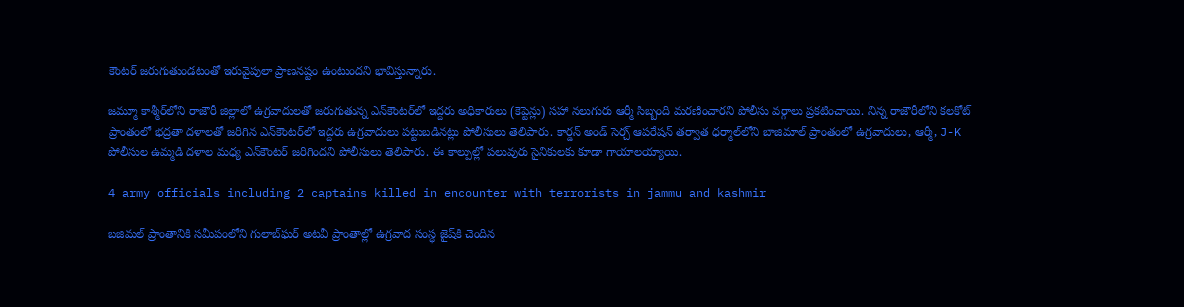కౌంటర్ జరుగుతుండటంతో ఇరువైపులా ప్రాణనష్టం ఉంటుందని భావిస్తున్నారు.

జమ్మూ కాశ్మీర్‌లోని రాజౌరీ జిల్లాలో ఉగ్రవాదులతో జరుగుతున్న ఎన్‌కౌంటర్‌లో ఇద్దరు అధికారులు (కెప్టెన్లు) సహా నలుగురు ఆర్మీ సిబ్బంది మరణించారని పోలీసు వర్గాలు ప్రకటించాయి. నిన్న రాజౌరీలోని కలకోట్ ప్రాంతంలో భద్రతా దళాలతో జరిగిన ఎన్‌కౌంటర్‌లో ఇద్దరు ఉగ్రవాదులు పట్టుబడినట్లు పోలీసులు తెలిపారు. కార్డన్ అండ్ సెర్చ్ ఆపరేషన్ తర్వాత ధర్మాల్‌లోని బాజిమాల్ ప్రాంతంలో ఉగ్రవాదులు, ఆర్మీ, J-K పోలీసుల ఉమ్మడి దళాల మధ్య ఎన్‌కౌంటర్ జరిగిందని పోలీసులు తెలిపారు. ఈ కాల్పుల్లో పలువురు సైనికులకు కూడా గాయాలయ్యాయి.

4 army officials including 2 captains killed in encounter with terrorists in jammu and kashmir

బజిమల్ ప్రాంతానికి సమీపంలోని గులాబ్‌ఘర్ అటవీ ప్రాంతాల్లో ఉగ్రవాద సంస్ధ జైష్‌కి చెందిన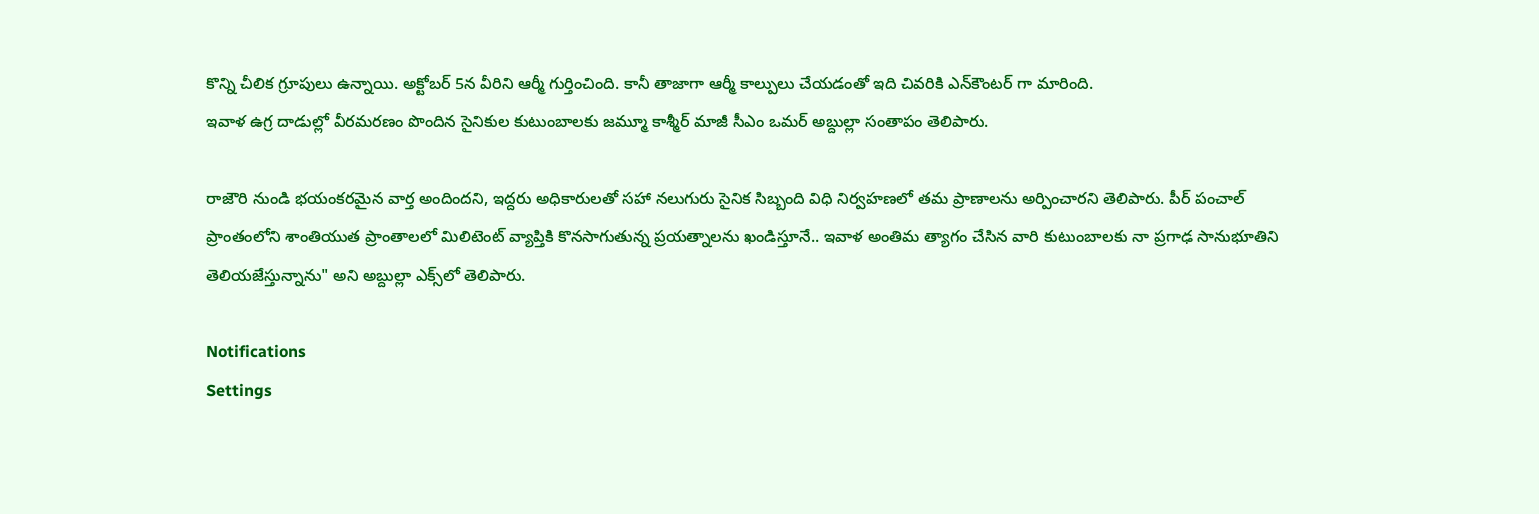కొన్ని చీలిక గ్రూపులు ఉన్నాయి. అక్టోబర్ 5న వీరిని ఆర్మీ గుర్తించింది. కానీ తాజాగా ఆర్మీ కాల్పులు చేయడంతో ఇది చివరికి ఎన్‌కౌంటర్ గా మారింది.
ఇవాళ ఉగ్ర దాడుల్లో వీరమరణం పొందిన సైనికుల కుటుంబాలకు జమ్మూ కాశ్మీర్ మాజీ సీఎం ఒమర్ అబ్దుల్లా సంతాపం తెలిపారు.

రాజౌరి నుండి భయంకరమైన వార్త అందిందని, ఇద్దరు అధికారులతో సహా నలుగురు సైనిక సిబ్బంది విధి నిర్వహణలో తమ ప్రాణాలను అర్పించారని తెలిపారు. పీర్ పంచాల్ ప్రాంతంలోని శాంతియుత ప్రాంతాలలో మిలిటెంట్ వ్యాప్తికి కొనసాగుతున్న ప్రయత్నాలను ఖండిస్తూనే.. ఇవాళ అంతిమ త్యాగం చేసిన వారి కుటుంబాలకు నా ప్రగాఢ సానుభూతిని తెలియజేస్తున్నాను" అని అబ్దుల్లా ఎక్స్‌లో తెలిపారు.

Notifications
Settings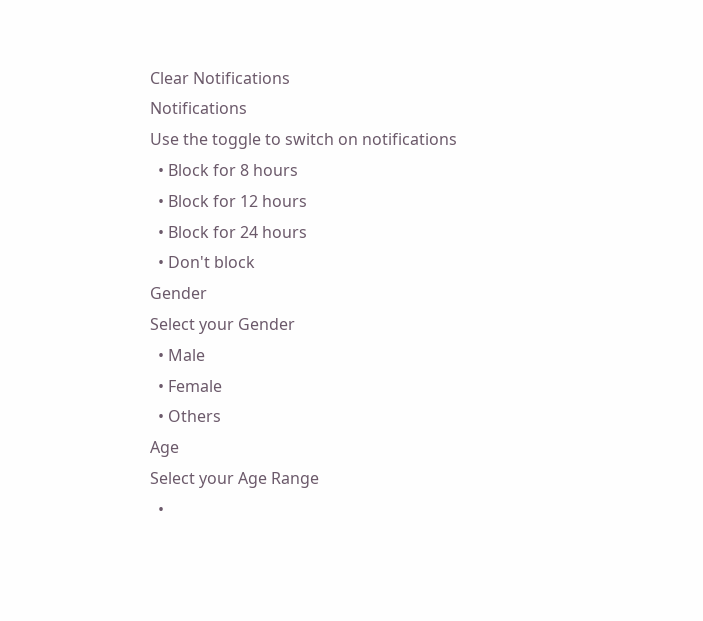Clear Notifications
Notifications
Use the toggle to switch on notifications
  • Block for 8 hours
  • Block for 12 hours
  • Block for 24 hours
  • Don't block
Gender
Select your Gender
  • Male
  • Female
  • Others
Age
Select your Age Range
  •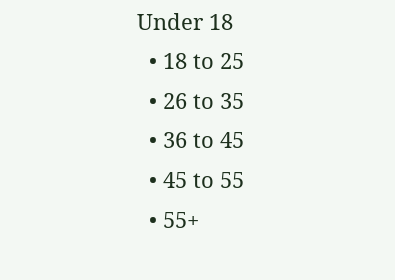Under 18
  • 18 to 25
  • 26 to 35
  • 36 to 45
  • 45 to 55
  • 55+